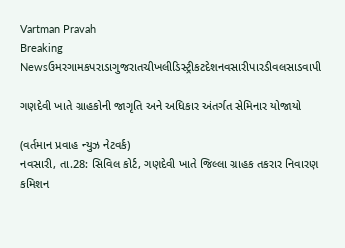Vartman Pravah
Breaking Newsઉમરગામકપરાડાગુજરાતચીખલીડિસ્ટ્રીકટદેશનવસારીપારડીવલસાડવાપી

ગણદેવી ખાતે ગ્રાહકોની જાગૃતિ અને અધિકાર અંતર્ગત સેમિનાર યોજાયો

(વર્તમાન પ્રવાહ ન્‍યુઝ નેટવર્ક)
નવસારી, તા.28: સિવિલ કોર્ટ, ગણદેવી ખાતે જિલ્લા ગ્રાહક તકરાર નિવારણ કમિશન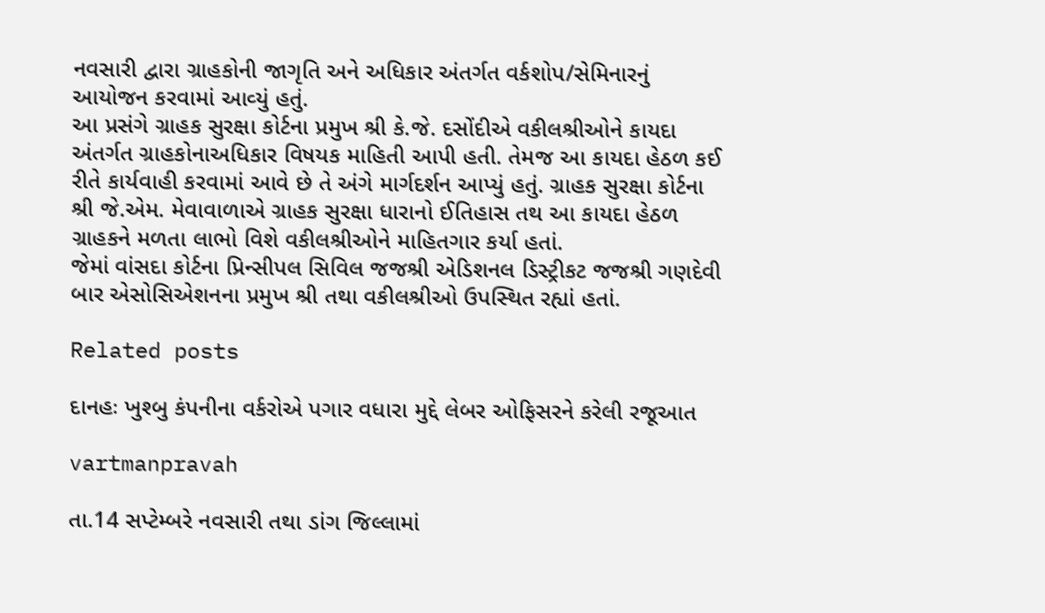નવસારી દ્વારા ગ્રાહકોની જાગૃતિ અને અધિકાર અંતર્ગત વર્કશોપ/સેમિનારનું આયોજન કરવામાં આવ્‍યું હતું.
આ પ્રસંગે ગ્રાહક સુરક્ષા કોર્ટના પ્રમુખ શ્રી કે.જે. દસોંદીએ વકીલશ્રીઓને કાયદા અંતર્ગત ગ્રાહકોનાઅધિકાર વિષયક માહિતી આપી હતી. તેમજ આ કાયદા હેઠળ કઈ રીતે કાર્યવાહી કરવામાં આવે છે તે અંગે માર્ગદર્શન આપ્‍યું હતું. ગ્રાહક સુરક્ષા કોર્ટના શ્રી જે.એમ. મેવાવાળાએ ગ્રાહક સુરક્ષા ધારાનો ઈતિહાસ તથ આ કાયદા હેઠળ ગ્રાહકને મળતા લાભો વિશે વકીલશ્રીઓને માહિતગાર કર્યા હતાં.
જેમાં વાંસદા કોર્ટના પ્રિન્‍સીપલ સિવિલ જજશ્રી એડિશનલ ડિસ્‍ટ્રીકટ જજશ્રી ગણદેવી બાર એસોસિએશનના પ્રમુખ શ્રી તથા વકીલશ્રીઓ ઉપસ્‍થિત રહ્યાં હતાં.

Related posts

દાનહઃ ખુશ્‍બુ કંપનીના વર્કરોએ પગાર વધારા મુદ્દે લેબર ઓફિસરને કરેલી રજૂઆત

vartmanpravah

તા.14 સપ્‍ટેમ્‍બરે નવસારી તથા ડાંગ જિલ્લામાં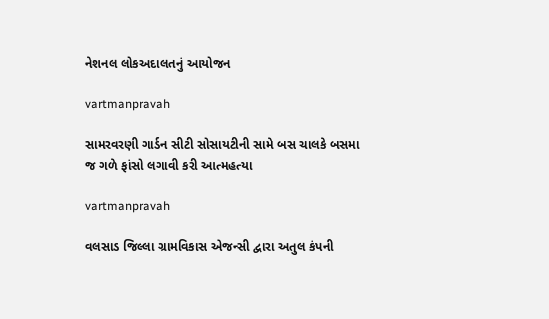નેશનલ લોકઅદાલતનું આયોજન

vartmanpravah

સામરવરણી ગાર્ડન સીટી સોસાયટીની સામે બસ ચાલકે બસમા જ ગળે ફાંસો લગાવી કરી આત્‍મહત્‍યા

vartmanpravah

વલસાડ જિલ્લા ગ્રામવિકાસ એજન્‍સી દ્વારા અતુલ કંપની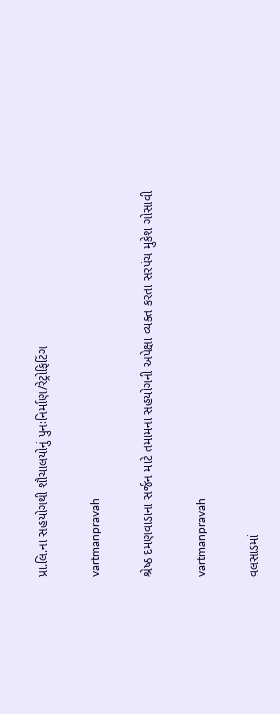પ્રા.લિ.ના સહયોગથી શૌચાલયોનું પુનઃનિર્માણ/રેટ્રોફિટિંગ

vartmanpravah

શ્રેષ્‍ઠ દમણવાડાના સર્જન માટે તમામના સહયોગની અપેક્ષા વ્‍યક્‍ત કરતા સરપંચ મુકેશ ગોસાવી

vartmanpravah

વલસાડમાં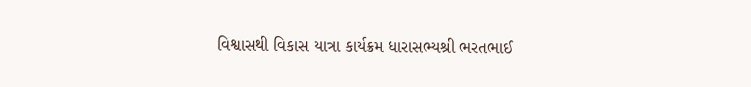વિશ્વાસથી વિકાસ યાત્રા કાર્યક્રમ ધારાસભ્યશ્રી ભરતભાઈ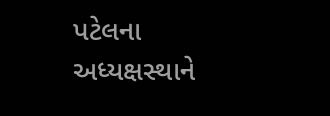પટેલના અધ્યક્ષસ્થાને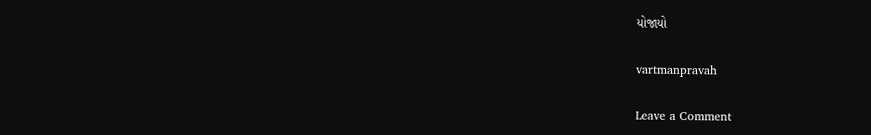યોજાયો

vartmanpravah

Leave a Comment